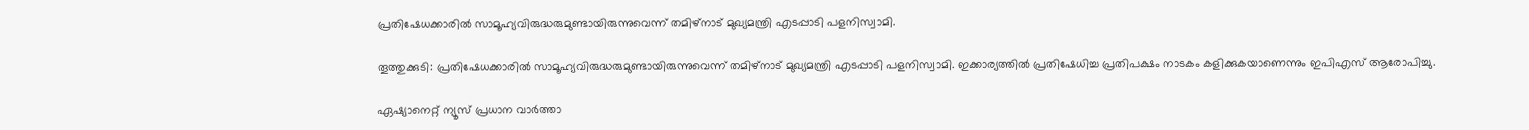പ്രതിഷേധക്കാരില്‍ സാമൂഹ്യവിരുദ്ധരുമുണ്ടായിരുന്നുവെന്ന് തമിഴ്നാട് മുഖ്യമന്ത്രി എടപ്പാടി പളനിസ്വാമി.

തൂത്തുക്കുടി: പ്രതിഷേധക്കാരില്‍ സാമൂഹ്യവിരുദ്ധരുമുണ്ടായിരുന്നുവെന്ന് തമിഴ്നാട് മുഖ്യമന്ത്രി എടപ്പാടി പളനിസ്വാമി. ഇക്കാര്യത്തില്‍ പ്രതിഷേധിച്ച പ്രതിപക്ഷം നാടകം കളിക്കുകയാണെന്നും ഇപിഎസ് ആരോപിച്ചു.

ഏഷ്യാനെറ്റ് ന്യൂസ് പ്രധാന വാർത്താ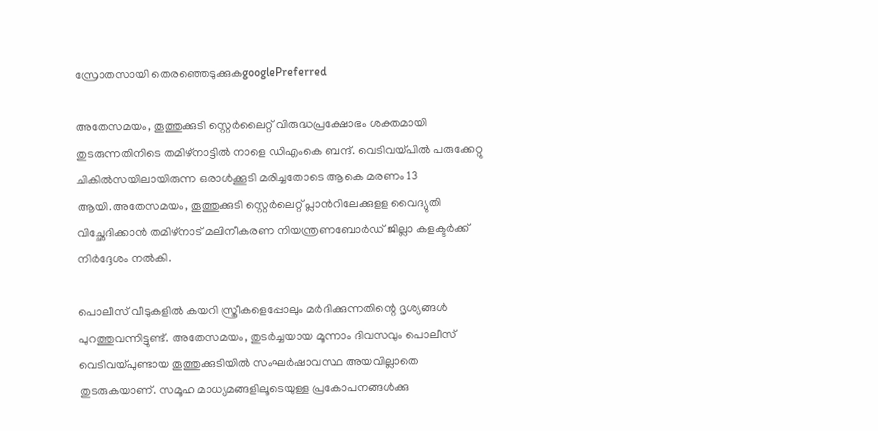സ്രോതസായി തെരഞ്ഞെടുക്കുകgooglePreferred

അതേസമയം, തൂത്തുക്കുടി സ്റ്റെര്‍ലൈറ്റ് വിരുദ്ധപ്രക്ഷോഭം ശക്തമായി തുടരുന്നതിനിടെ തമിഴ്നാട്ടില്‍ നാളെ ഡിഎംകെ ബന്ദ്. വെടിവയ്പില്‍ പരുക്കേറ്റു ചികില്‍സയിലായിരുന്ന ഒരാള്‍ക്കൂടി മരിച്ചതോടെ ആകെ മരണം 13 ആയി.അതേസമയം, തൂത്തുക്കുടി സ്റ്റെര്‍ലെറ്റ് പ്ലാന്‍‌റിലേക്കുളള വൈദ്യുതി വിച്ഛേദിക്കാന്‍ തമിഴ്നാട് മലിനീകരണ നിയന്ത്രണബോര്‍ഡ് ജില്ലാ കളക്ടര്‍ക്ക് നിര്‍ദ്ദേശം നല്‍കി.

പൊലീസ് വീടുകളില്‍ കയറി സ്ത്രീകളെപ്പോലും മര്‍ദിക്കുന്നതിന്റെ ദൃശ്യങ്ങൾ പുറത്തുവന്നിട്ടുണ്ട്. അതേസമയം, തുടര്‍ച്ചയായ മൂന്നാം ദിവസവും പൊലീസ് വെടിവയ്പുണ്ടായ തൂത്തുക്കുടിയില്‍ സംഘര്‍ഷാവസ്ഥ അയവില്ലാതെ തുടരുകയാണ്. സമൂഹ മാധ്യമങ്ങളിലൂടെയുള്ള പ്രകോപനങ്ങൾക്കു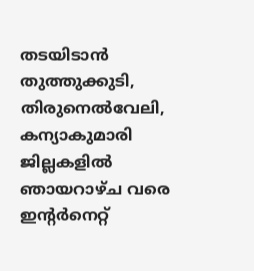തടയിടാൻ തുത്തുക്കുടി, തിരുനെൽവേലി, കന്യാകുമാരി ജില്ലകളിൽ ഞായറാഴ്ച വരെ ഇന്റർനെറ്റ്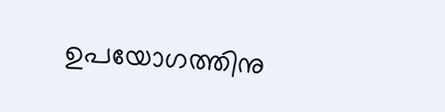ഉപയോഗത്തിനു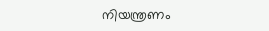നിയന്ത്രണം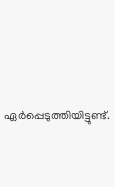ഏർപ്പെടുത്തിയിട്ടുണ്ട്.